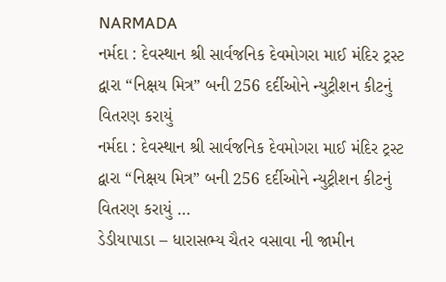NARMADA
નર્મદા : દેવસ્થાન શ્રી સાર્વજનિક દેવમોગરા માઈ મંદિર ટ્રસ્ટ દ્વારા “નિક્ષય મિત્ર” બની 256 દર્દીઓને ન્યુટ્રીશન કીટનું વિતરણ કરાયું
નર્મદા : દેવસ્થાન શ્રી સાર્વજનિક દેવમોગરા માઈ મંદિર ટ્રસ્ટ દ્વારા “નિક્ષય મિત્ર” બની 256 દર્દીઓને ન્યુટ્રીશન કીટનું વિતરણ કરાયું …
ડેડીયાપાડા – ધારાસભ્ય ચૈતર વસાવા ની જામીન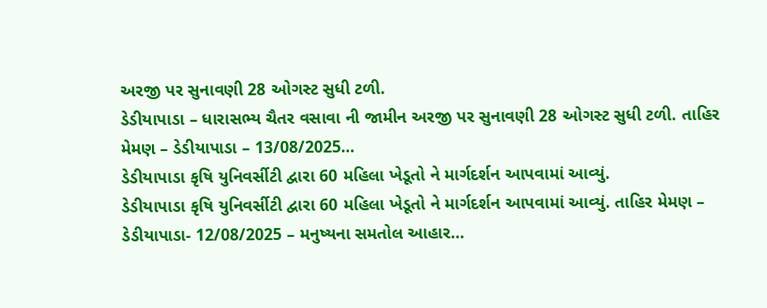અરજી પર સુનાવણી 28 ઓગસ્ટ સુધી ટળી.
ડેડીયાપાડા – ધારાસભ્ય ચૈતર વસાવા ની જામીન અરજી પર સુનાવણી 28 ઓગસ્ટ સુધી ટળી. તાહિર મેમણ – ડેડીયાપાડા – 13/08/2025…
ડેડીયાપાડા કૃષિ યુનિવર્સીટી દ્વારા 60 મહિલા ખેડૂતો ને માર્ગદર્શન આપવામાં આવ્યું.
ડેડીયાપાડા કૃષિ યુનિવર્સીટી દ્વારા 60 મહિલા ખેડૂતો ને માર્ગદર્શન આપવામાં આવ્યું. તાહિર મેમણ – ડેડીયાપાડા- 12/08/2025 – મનુષ્યના સમતોલ આહાર…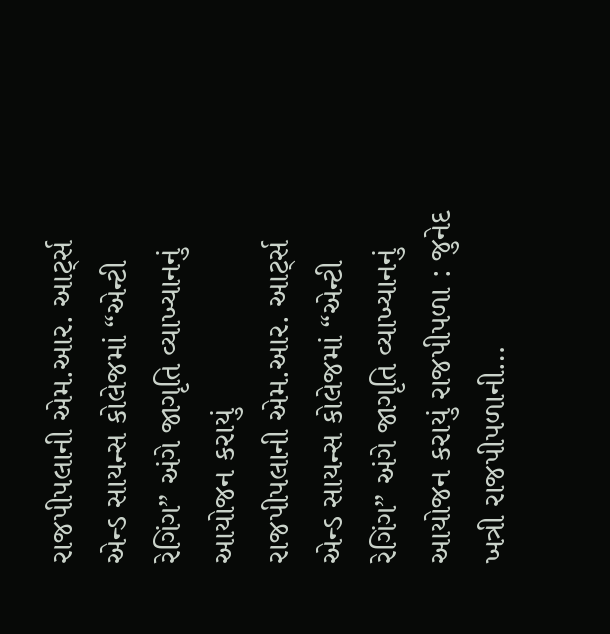રાજપીપલાની એમ.આર. આર્ટ્સ એન્ડ સાયન્સ કોલેજમાં “એન્ટી રેગિંગ” અંગે જાગૃતિ વ્યાખ્યાનનું આયોજન કરાયું
રાજપીપલાની એમ.આર. આર્ટ્સ એન્ડ સાયન્સ કોલેજમાં “એન્ટી રેગિંગ” અંગે જાગૃતિ વ્યાખ્યાનનું આયોજન કરાયું રાજપીપળા : જુનેદ ખત્રી રાજપીપળાની…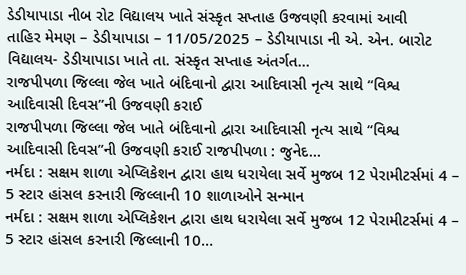ડેડીયાપાડા નીબ રોટ વિદ્યાલય ખાતે સંસ્કૃત સપ્તાહ ઉજવણી કરવામાં આવી
તાહિર મેમણ – ડેડીયાપાડા – 11/05/2025 – ડેડીયાપાડા ની એ. એન. બારોટ વિદ્યાલય- ડેડીયાપાડા ખાતે તા. સંસ્કૃત સપ્તાહ અંતર્ગત…
રાજપીપળા જિલ્લા જેલ ખાતે બંદિવાનો દ્વારા આદિવાસી નૃત્ય સાથે “વિશ્વ આદિવાસી દિવસ”ની ઉજવણી કરાઈ
રાજપીપળા જિલ્લા જેલ ખાતે બંદિવાનો દ્વારા આદિવાસી નૃત્ય સાથે “વિશ્વ આદિવાસી દિવસ”ની ઉજવણી કરાઈ રાજપીપળા : જુનેદ…
નર્મદા : સક્ષમ શાળા એપ્લિકેશન દ્વારા હાથ ધરાયેલા સર્વે મુજબ 12 પેરામીટર્સમાં 4 – 5 સ્ટાર હાંસલ કરનારી જિલ્લાની 10 શાળાઓને સન્માન
નર્મદા : સક્ષમ શાળા એપ્લિકેશન દ્વારા હાથ ધરાયેલા સર્વે મુજબ 12 પેરામીટર્સમાં 4 – 5 સ્ટાર હાંસલ કરનારી જિલ્લાની 10…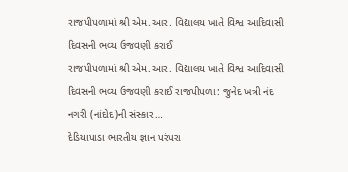રાજપીપળામાં શ્રી એમ.આર. વિદ્યાલય ખાતે વિશ્વ આદિવાસી દિવસની ભવ્ય ઉજવણી કરાઈ
રાજપીપળામાં શ્રી એમ.આર. વિદ્યાલય ખાતે વિશ્વ આદિવાસી દિવસની ભવ્ય ઉજવણી કરાઈ રાજપીપળા: જુનેદ ખત્રી નંદ નગરી (નાંદોદ)ની સંસ્કાર…
દેડિયાપાડા ભારતીય જ્ઞાન પરંપરા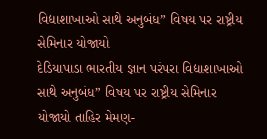વિદ્યાશાખાઓ સાથે અનુબંધ” વિષય પર રાષ્ટ્રીય સેમિનાર યોજાયો
દેડિયાપાડા ભારતીય જ્ઞાન પરંપરા વિદ્યાશાખાઓ સાથે અનુબંધ” વિષય પર રાષ્ટ્રીય સેમિનાર યોજાયો તાહિર મેમણ-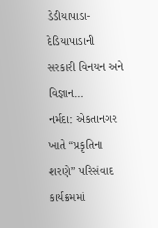ડેડીયાપાડા- દેડિયાપાડાની સરકારી વિનયન અને વિજ્ઞાન…
નર્મદા: એકતાનગર ખાતે “પ્રકૃતિના શરણે” પરિસંવાદ કાર્યક્રમમાં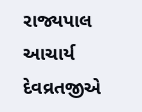રાજ્યપાલ આચાર્ય દેવવ્રતજીએ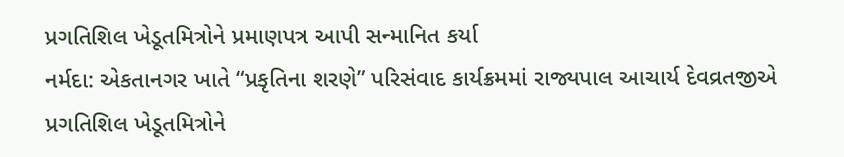પ્રગતિશિલ ખેડૂતમિત્રોને પ્રમાણપત્ર આપી સન્માનિત કર્યા
નર્મદા: એકતાનગર ખાતે “પ્રકૃતિના શરણે” પરિસંવાદ કાર્યક્રમમાં રાજ્યપાલ આચાર્ય દેવવ્રતજીએ પ્રગતિશિલ ખેડૂતમિત્રોને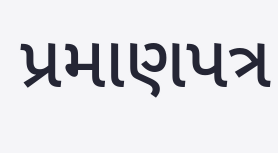પ્રમાણપત્ર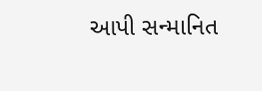આપી સન્માનિત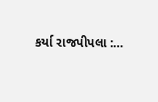કર્યા રાજપીપલા :…